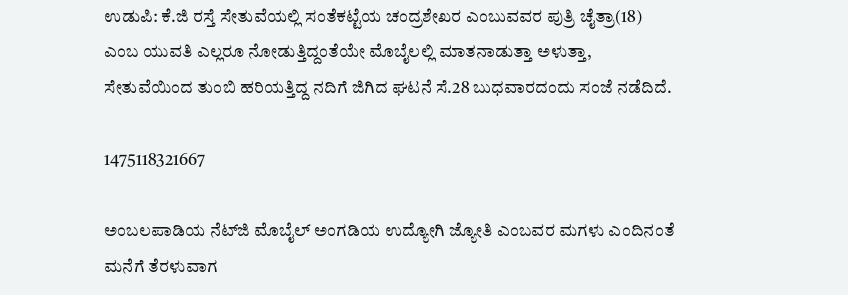ಉಡುಪಿ: ಕೆ.ಜಿ ರಸ್ತೆ ಸೇತುವೆಯಲ್ಲಿ ಸಂತೆಕಟ್ಟೆಯ ಚಂದ್ರಶೇಖರ ಎಂಬುವವರ ಪುತ್ರಿ ಚೈತ್ರಾ(18) ಎಂಬ ಯುವತಿ ಎಲ್ಲರೂ ನೋಡುತ್ತಿದ್ದಂತೆಯೇ ಮೊಬೈಲಲ್ಲಿ ಮಾತನಾಡುತ್ತಾ ಅಳುತ್ತಾ, ಸೇತುವೆಯಿಂದ ತುಂಬಿ ಹರಿಯತ್ತಿದ್ದ ನದಿಗೆ ಜಿಗಿದ ಘಟನೆ ಸೆ.28 ಬುಧವಾರದಂದು ಸಂಜೆ ನಡೆದಿದೆ.

1475118321667

ಅಂಬಲಪಾಡಿಯ ನೆಟ್‍ಜಿ ಮೊಬೈಲ್ ಅಂಗಡಿಯ ಉದ್ಯೋಗಿ ಜ್ಯೋತಿ ಎಂಬವರ ಮಗಳು ಎಂದಿನಂತೆ ಮನೆಗೆ ತೆರಳುವಾಗ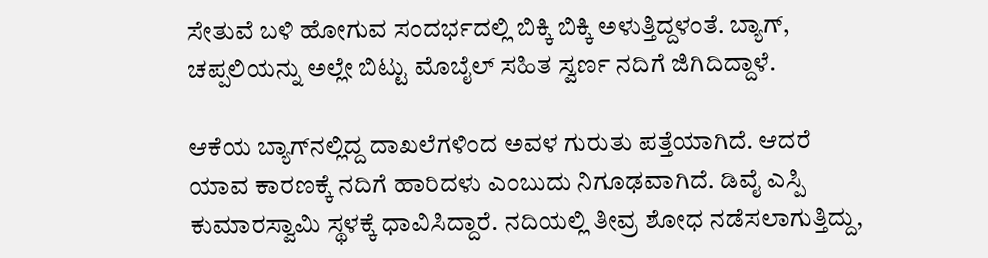ಸೇತುವೆ ಬಳಿ ಹೋಗುವ ಸಂದರ್ಭದಲ್ಲಿ ಬಿಕ್ಕಿ ಬಿಕ್ಕಿ ಅಳುತ್ತಿದ್ದಳಂತೆ. ಬ್ಯಾಗ್, ಚಪ್ಪಲಿಯನ್ನು ಅಲ್ಲೇ ಬಿಟ್ಟು ಮೊಬೈಲ್ ಸಹಿತ ಸ್ವರ್ಣ ನದಿಗೆ ಜಿಗಿದಿದ್ದಾಳೆ.

ಆಕೆಯ ಬ್ಯಾಗ್‍ನಲ್ಲಿದ್ದ ದಾಖಲೆಗಳಿಂದ ಅವಳ ಗುರುತು ಪತ್ತೆಯಾಗಿದೆ. ಆದರೆ ಯಾವ ಕಾರಣಕ್ಕೆ ನದಿಗೆ ಹಾರಿದಳು ಎಂಬುದು ನಿಗೂಢವಾಗಿದೆ. ಡಿವೈ ಎಸ್ಪಿ ಕುಮಾರಸ್ವಾಮಿ ಸ್ಥಳಕ್ಕೆ ಧಾವಿಸಿದ್ದಾರೆ. ನದಿಯಲ್ಲಿ ತೀವ್ರ ಶೋಧ ನಡೆಸಲಾಗುತ್ತಿದ್ದು,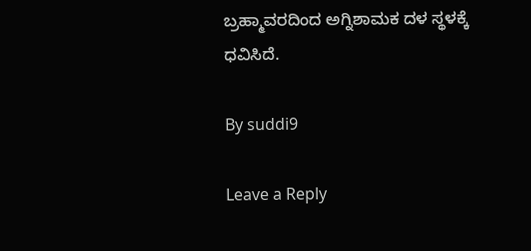ಬ್ರಹ್ಮಾವರದಿಂದ ಅಗ್ನಿಶಾಮಕ ದಳ ಸ್ಥಳಕ್ಕೆ ಧವಿಸಿದೆ.

By suddi9

Leave a Reply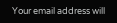Your email address will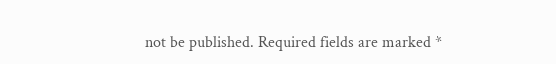not be published. Required fields are marked *